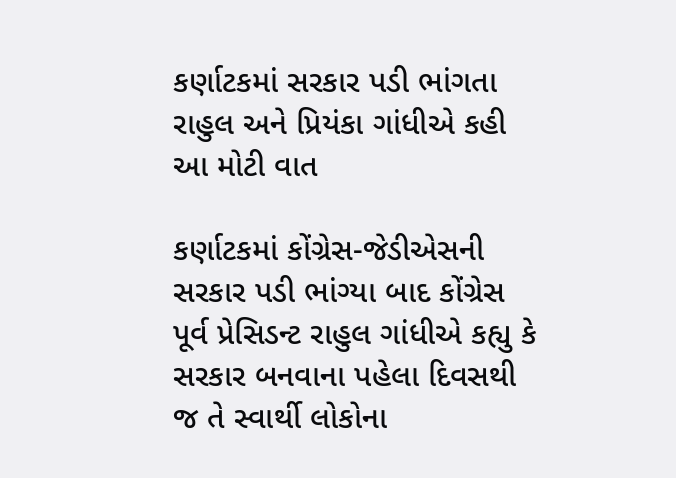કર્ણાટકમાં સરકાર પડી ભાંગતા રાહુલ અને પ્રિયંકા ગાંધીએ કહી આ મોટી વાત

કર્ણાટકમાં કોંગ્રેસ-જેડીએસની સરકાર પડી ભાંગ્યા બાદ કોંગ્રેસ પૂર્વ પ્રેસિડન્ટ રાહુલ ગાંધીએ કહ્યુ કે સરકાર બનવાના પહેલા દિવસથી જ તે સ્વાર્થી લોકોના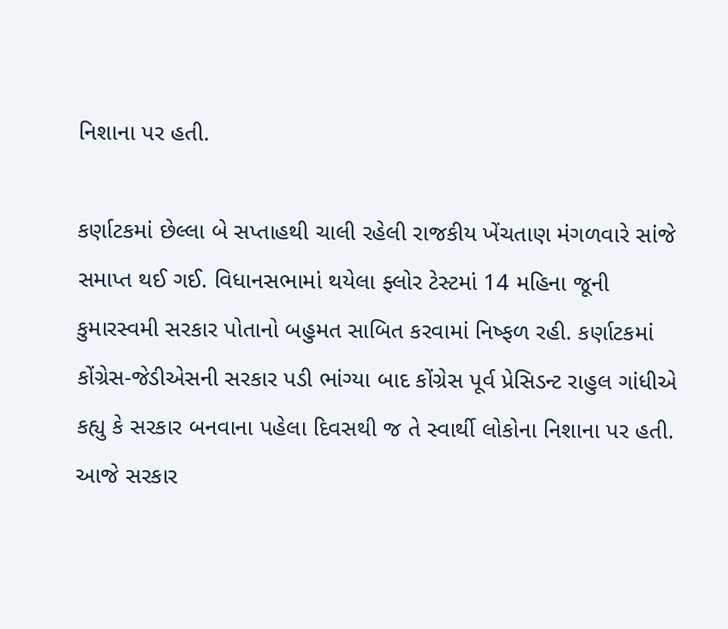નિશાના પર હતી.

કર્ણાટકમાં છેલ્લા બે સપ્તાહથી ચાલી રહેલી રાજકીય ખેંચતાણ મંગળવારે સાંજે સમાપ્ત થઈ ગઈ. વિધાનસભામાં થયેલા ફ્લોર ટેસ્ટમાં 14 મહિના જૂની કુમારસ્વમી સરકાર પોતાનો બહુમત સાબિત કરવામાં નિષ્ફળ રહી. કર્ણાટકમાં કોંગ્રેસ-જેડીએસની સરકાર પડી ભાંગ્યા બાદ કોંગ્રેસ પૂર્વ પ્રેસિડન્ટ રાહુલ ગાંધીએ કહ્યુ કે સરકાર બનવાના પહેલા દિવસથી જ તે સ્વાર્થી લોકોના નિશાના પર હતી. આજે સરકાર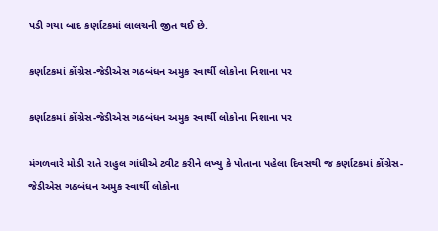પડી ગયા બાદ કર્ણાટકમાં લાલચની જીત થઈ છે.

કર્ણાટકમાં કોંગ્રેસ-જેડીએસ ગઠબંધન અમુક સ્વાર્થી લોકોના નિશાના પર

કર્ણાટકમાં કોંગ્રેસ-જેડીએસ ગઠબંધન અમુક સ્વાર્થી લોકોના નિશાના પર

મંગળવારે મોડી રાતે રાહુલ ગાંધીએ ટ્વીટ કરીને લખ્યુ કે પોતાના પહેલા દિવસથી જ કર્ણાટકમાં કોંગ્રેસ-જેડીએસ ગઠબંધન અમુક સ્વાર્થી લોકોના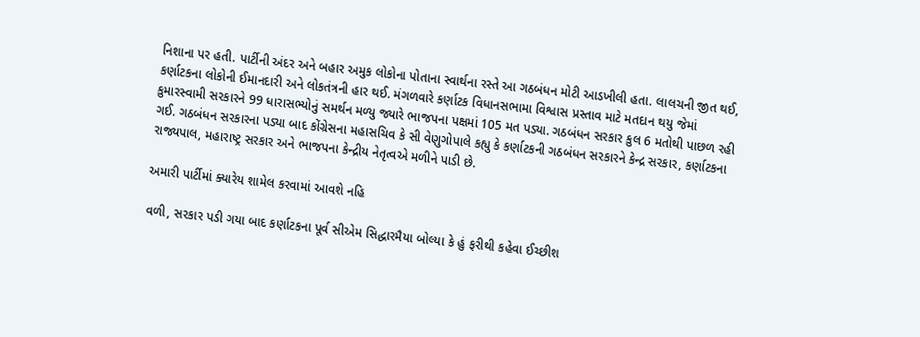નિશાના પર હતી. પાર્ટીની અંદર અને બહાર અમુક લોકોના પોતાના સ્વાર્થના રસ્તે આ ગઠબંધન મોટી આડખીલી હતા. લાલચની જીત થઈ, કર્ણાટકના લોકોની ઈમાનદારી અને લોકતંત્રની હાર થઈ. મંગળવારે કર્ણાટક વિધાનસભામા વિશ્વાસ પ્રસ્તાવ માટે મતદાન થયુ જેમાં કુમારસ્વામી સરકારને 99 ધારાસભ્યોનું સમર્થન મળ્યુ જ્યારે ભાજપના પક્ષમાં 105 મત પડ્યા. ગઠબંધન સરકાર કુલ 6 મતોથી પાછળ રહી ગઈ. ગઠબંધન સરકારના પડ્યા બાદ કોંગ્રેસના મહાસચિવ કે સી વેણુગોપાલે કહ્યુ કે કર્ણાટકની ગઠબંધન સરકારને કેન્દ્ર સરકાર, કર્ણાટકના રાજ્યપાલ, મહારાષ્ટ્ર સરકાર અને ભાજપના કેન્દ્રીય નેતૃત્વએ મળીને પાડી છે.

અમારી પાર્ટીમાં ક્યારેય શામેલ કરવામાં આવશે નહિ

વળી, સરકાર પડી ગયા બાદ કર્ણાટકના પૂર્વ સીએમ સિદ્ધારમૈયા બોલ્યા કે હું ફરીથી કહેવા ઈચ્છીશ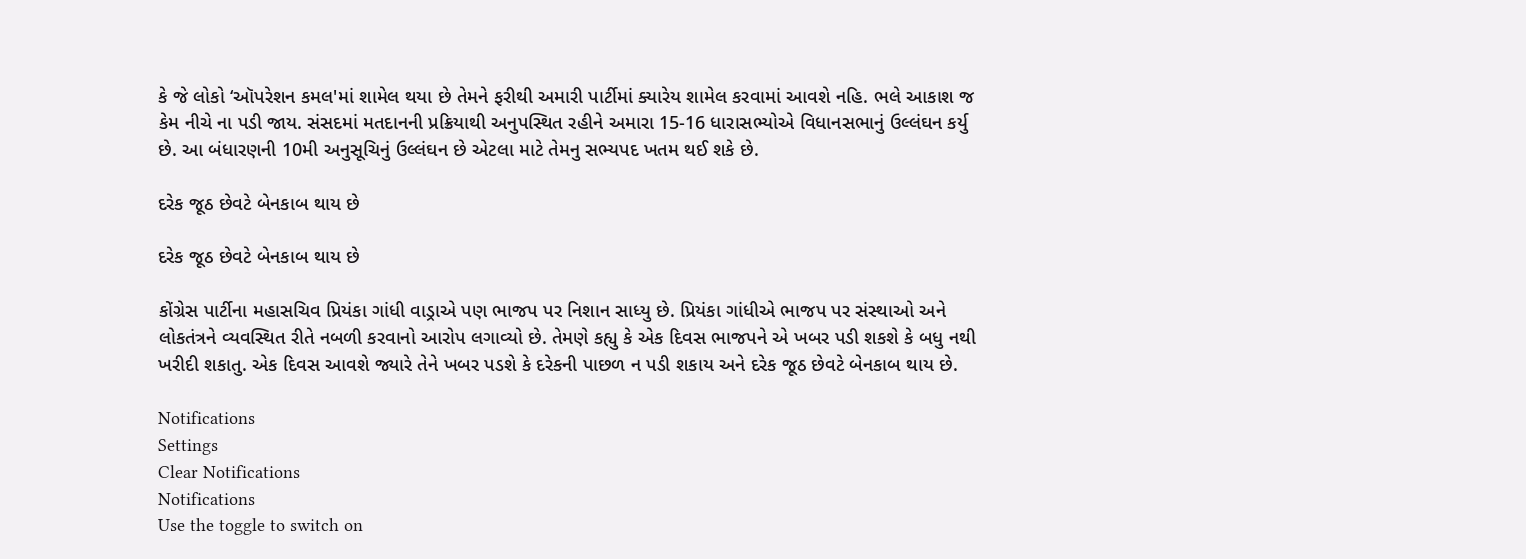કે જે લોકો ‘ઑપરેશન કમલ'માં શામેલ થયા છે તેમને ફરીથી અમારી પાર્ટીમાં ક્યારેય શામેલ કરવામાં આવશે નહિ. ભલે આકાશ જ કેમ નીચે ના પડી જાય. સંસદમાં મતદાનની પ્રક્રિયાથી અનુપસ્થિત રહીને અમારા 15-16 ધારાસભ્યોએ વિધાનસભાનું ઉલ્લંઘન કર્યુ છે. આ બંધારણની 10મી અનુસૂચિનું ઉલ્લંઘન છે એટલા માટે તેમનુ સભ્યપદ ખતમ થઈ શકે છે.

દરેક જૂઠ છેવટે બેનકાબ થાય છે

દરેક જૂઠ છેવટે બેનકાબ થાય છે

કોંગ્રેસ પાર્ટીના મહાસચિવ પ્રિયંકા ગાંધી વાડ્રાએ પણ ભાજપ પર નિશાન સાધ્યુ છે. પ્રિયંકા ગાંધીએ ભાજપ પર સંસ્થાઓ અને લોકતંત્રને વ્યવસ્થિત રીતે નબળી કરવાનો આરોપ લગાવ્યો છે. તેમણે કહ્યુ કે એક દિવસ ભાજપને એ ખબર પડી શકશે કે બધુ નથી ખરીદી શકાતુ. એક દિવસ આવશે જ્યારે તેને ખબર પડશે કે દરેકની પાછળ ન પડી શકાય અને દરેક જૂઠ છેવટે બેનકાબ થાય છે.

Notifications
Settings
Clear Notifications
Notifications
Use the toggle to switch on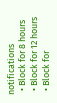notifications
  • Block for 8 hours
  • Block for 12 hours
  • Block for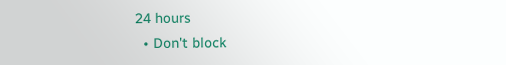24 hours
  • Don't block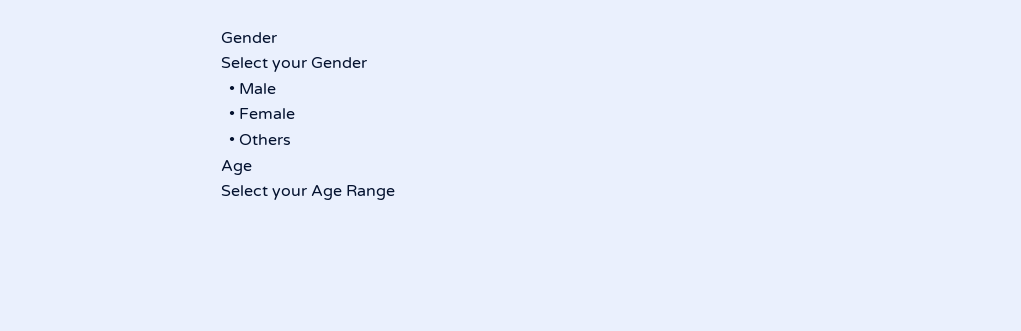Gender
Select your Gender
  • Male
  • Female
  • Others
Age
Select your Age Range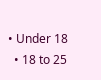• Under 18
  • 18 to 25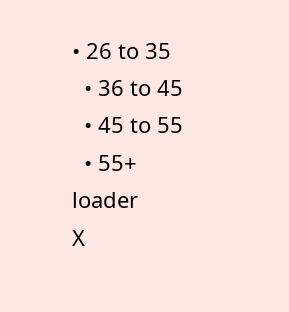• 26 to 35
  • 36 to 45
  • 45 to 55
  • 55+
loader
X